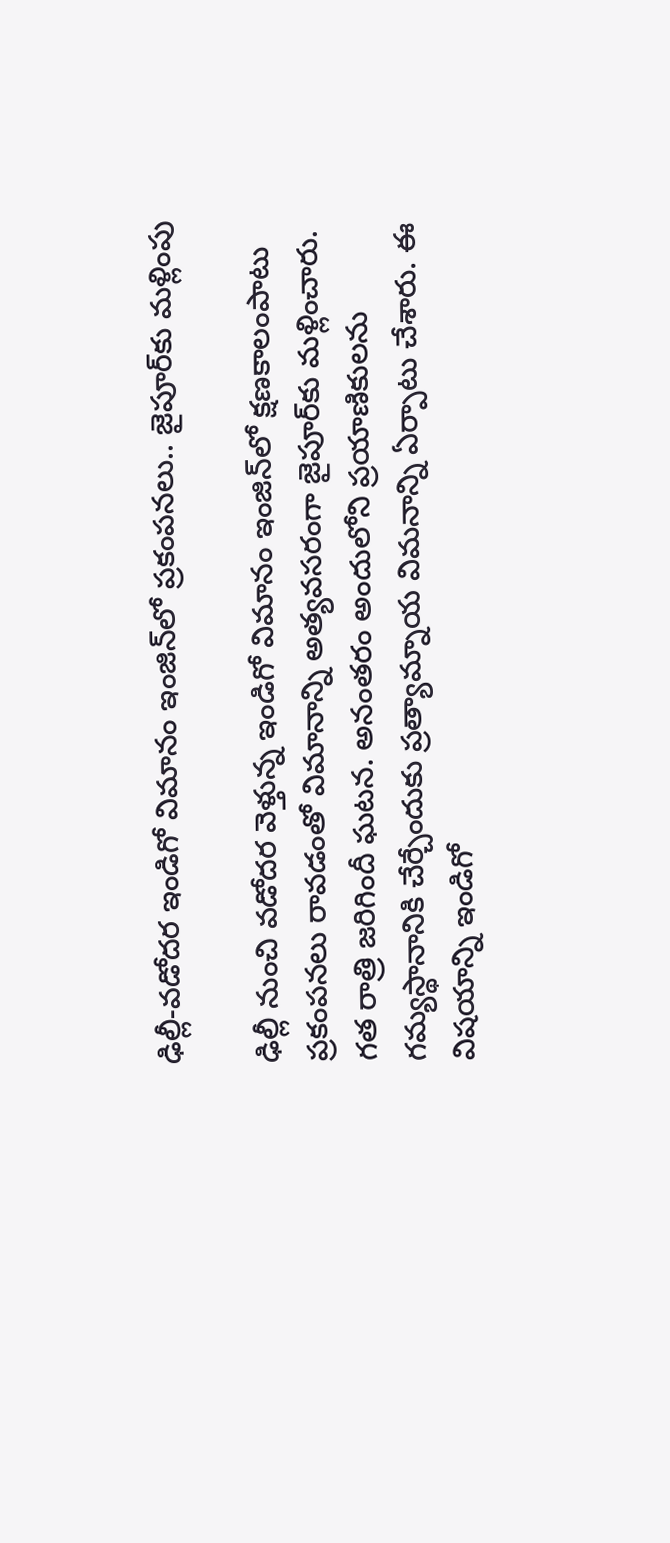ఢిల్లీ-వడోదర ఇండిగో విమానం ఇంజిన్‌లో ప్రకంపనలు.. జైపూర్‌కు మళ్లింపు

ఢిల్లీ నుంచి వడోదర వెళ్తున్న ఇండిగో విమానం ఇంజిన్‌లో క్షణకాలంపాటు ప్రకంపనలు రావడంతో విమానాన్ని అత్యవసరంగా జైపూర్‌కు మళ్లించారు. గత రాత్రి జరిగిందీ ఘటన. అనంతరం అందులోని ప్రయాణికులను గమ్యస్థానానికి చేర్చేందుకు ప్రత్యామ్నాయ విమనాన్ని ఏర్పాటు చేశారు. ఈ విషయాన్ని ఇండిగో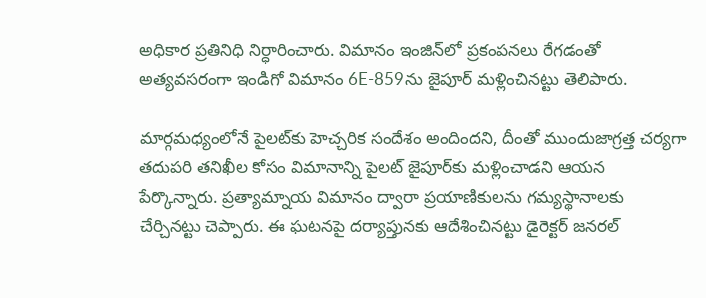అధికార ప్రతినిధి నిర్ధారించారు. విమానం ఇంజిన్‌లో ప్రకంపనలు రేగడంతో అత్యవసరంగా ఇండిగో విమానం 6E-859ను జైపూర్ మళ్లించినట్టు తెలిపారు.

మార్గమధ్యంలోనే పైలట్‌కు హెచ్చరిక సందేశం అందిందని, దీంతో ముందుజాగ్రత్త చర్యగా తదుపరి తనిఖీల కోసం విమానాన్ని పైలట్ జైపూర్‌కు మళ్లించాడని ఆయన పేర్కొన్నారు. ప్రత్యామ్నాయ విమానం ద్వారా ప్రయాణికులను గమ్యస్థానాలకు చేర్చినట్టు చెప్పారు. ఈ ఘటనపై దర్యాప్తునకు ఆదేశించినట్టు డైరెక్టర్ జనరల్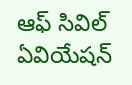ఆఫ్ సివిల్ ఏవియేషన్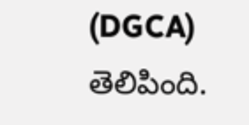(DGCA) తెలిపింది.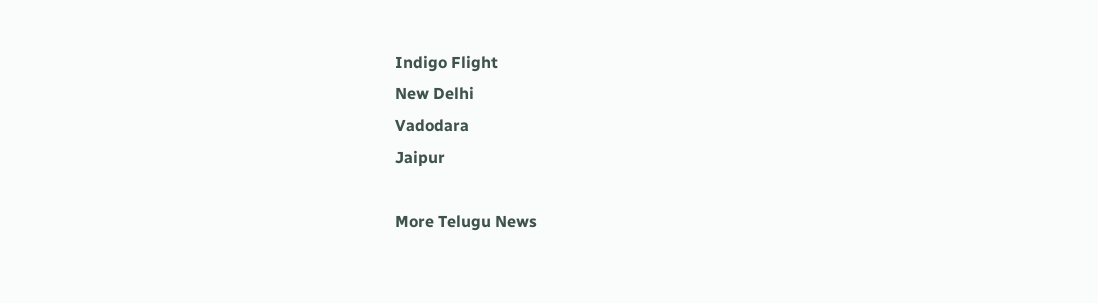Indigo Flight
New Delhi
Vadodara
Jaipur

More Telugu News